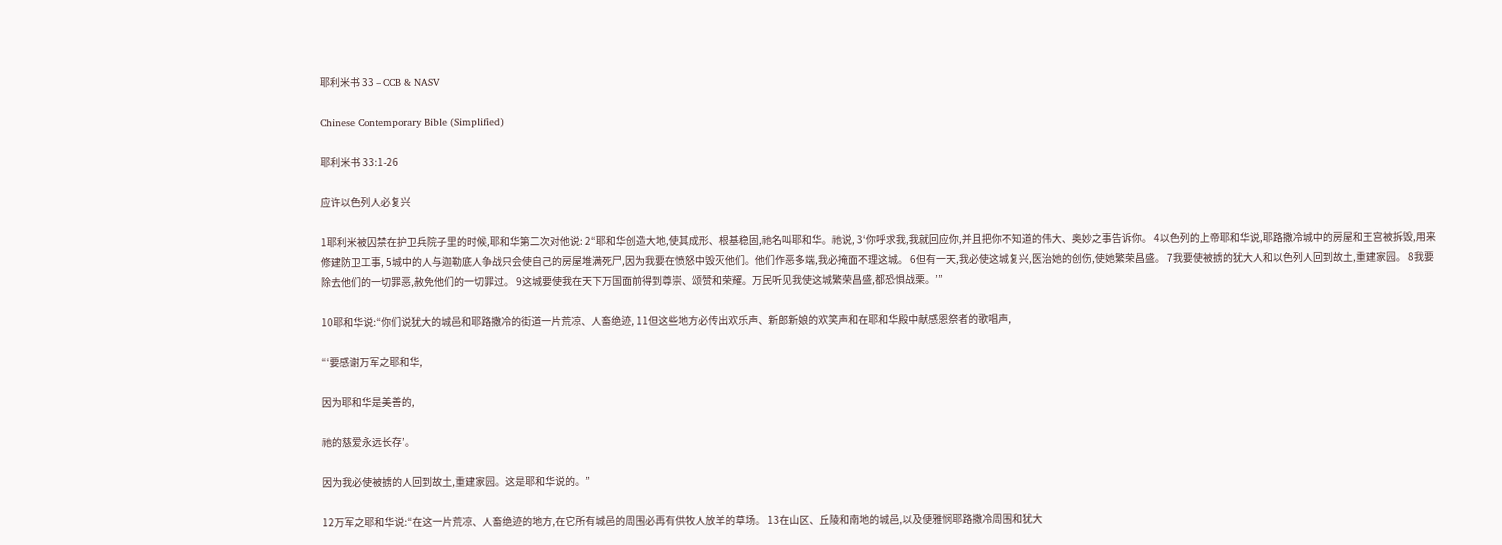耶利米书 33 – CCB & NASV

Chinese Contemporary Bible (Simplified)

耶利米书 33:1-26

应许以色列人必复兴

1耶利米被囚禁在护卫兵院子里的时候,耶和华第二次对他说: 2“耶和华创造大地,使其成形、根基稳固,祂名叫耶和华。祂说, 3‘你呼求我,我就回应你,并且把你不知道的伟大、奥妙之事告诉你。 4以色列的上帝耶和华说,耶路撒冷城中的房屋和王宫被拆毁,用来修建防卫工事, 5城中的人与迦勒底人争战只会使自己的房屋堆满死尸,因为我要在愤怒中毁灭他们。他们作恶多端,我必掩面不理这城。 6但有一天,我必使这城复兴,医治她的创伤,使她繁荣昌盛。 7我要使被掳的犹大人和以色列人回到故土,重建家园。 8我要除去他们的一切罪恶,赦免他们的一切罪过。 9这城要使我在天下万国面前得到尊崇、颂赞和荣耀。万民听见我使这城繁荣昌盛,都恐惧战栗。’”

10耶和华说:“你们说犹大的城邑和耶路撒冷的街道一片荒凉、人畜绝迹, 11但这些地方必传出欢乐声、新郎新娘的欢笑声和在耶和华殿中献感恩祭者的歌唱声,

“‘要感谢万军之耶和华,

因为耶和华是美善的,

祂的慈爱永远长存’。

因为我必使被掳的人回到故土,重建家园。这是耶和华说的。”

12万军之耶和华说:“在这一片荒凉、人畜绝迹的地方,在它所有城邑的周围必再有供牧人放羊的草场。 13在山区、丘陵和南地的城邑,以及便雅悯耶路撒冷周围和犹大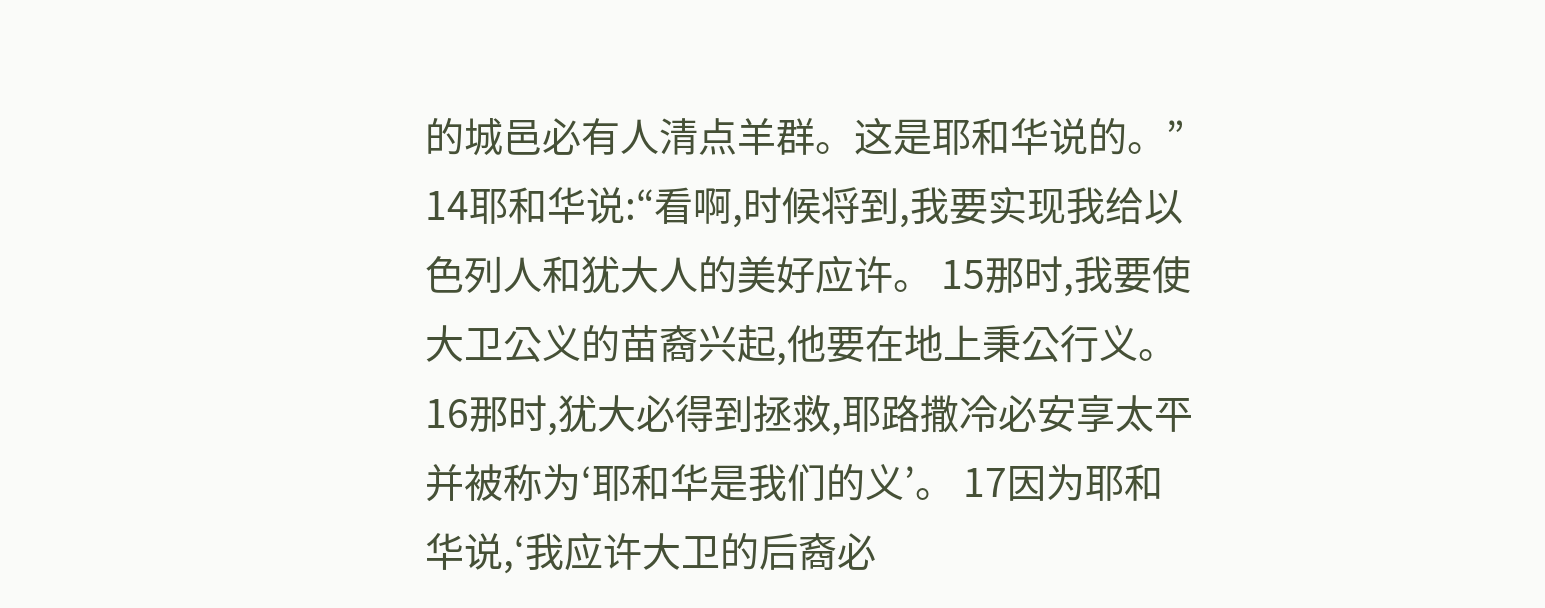的城邑必有人清点羊群。这是耶和华说的。” 14耶和华说:“看啊,时候将到,我要实现我给以色列人和犹大人的美好应许。 15那时,我要使大卫公义的苗裔兴起,他要在地上秉公行义。 16那时,犹大必得到拯救,耶路撒冷必安享太平并被称为‘耶和华是我们的义’。 17因为耶和华说,‘我应许大卫的后裔必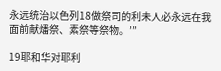永远统治以色列18做祭司的利未人必永远在我面前献燔祭、素祭等祭物。’”

19耶和华对耶利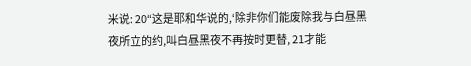米说: 20“这是耶和华说的,‘除非你们能废除我与白昼黑夜所立的约,叫白昼黑夜不再按时更替, 21才能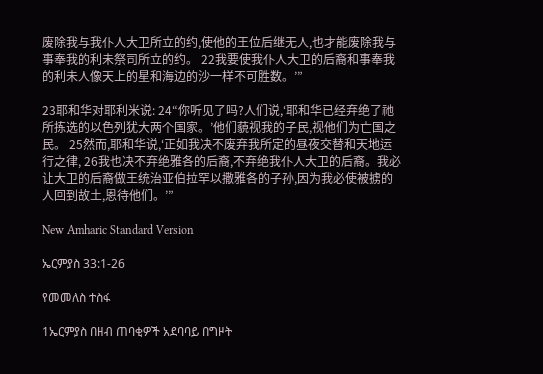废除我与我仆人大卫所立的约,使他的王位后继无人,也才能废除我与事奉我的利未祭司所立的约。 22我要使我仆人大卫的后裔和事奉我的利未人像天上的星和海边的沙一样不可胜数。’”

23耶和华对耶利米说: 24“你听见了吗?人们说,‘耶和华已经弃绝了祂所拣选的以色列犹大两个国家。’他们藐视我的子民,视他们为亡国之民。 25然而,耶和华说,‘正如我决不废弃我所定的昼夜交替和天地运行之律, 26我也决不弃绝雅各的后裔,不弃绝我仆人大卫的后裔。我必让大卫的后裔做王统治亚伯拉罕以撒雅各的子孙,因为我必使被掳的人回到故土,恩待他们。’”

New Amharic Standard Version

ኤርምያስ 33:1-26

የመመለስ ተስፋ

1ኤርምያስ በዘብ ጠባቂዎች አደባባይ በግዞት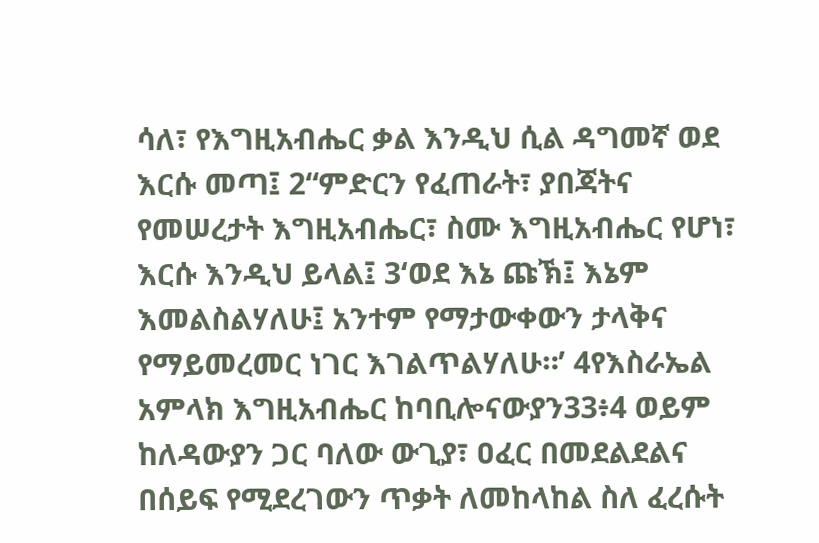ሳለ፣ የእግዚአብሔር ቃል እንዲህ ሲል ዳግመኛ ወደ እርሱ መጣ፤ 2“ምድርን የፈጠራት፣ ያበጃትና የመሠረታት እግዚአብሔር፣ ስሙ እግዚአብሔር የሆነ፣ እርሱ እንዲህ ይላል፤ 3‘ወደ እኔ ጩኽ፤ እኔም እመልስልሃለሁ፤ አንተም የማታውቀውን ታላቅና የማይመረመር ነገር እገልጥልሃለሁ።’ 4የእስራኤል አምላክ እግዚአብሔር ከባቢሎናውያን33፥4 ወይም ከለዳውያን ጋር ባለው ውጊያ፣ ዐፈር በመደልደልና በሰይፍ የሚደረገውን ጥቃት ለመከላከል ስለ ፈረሱት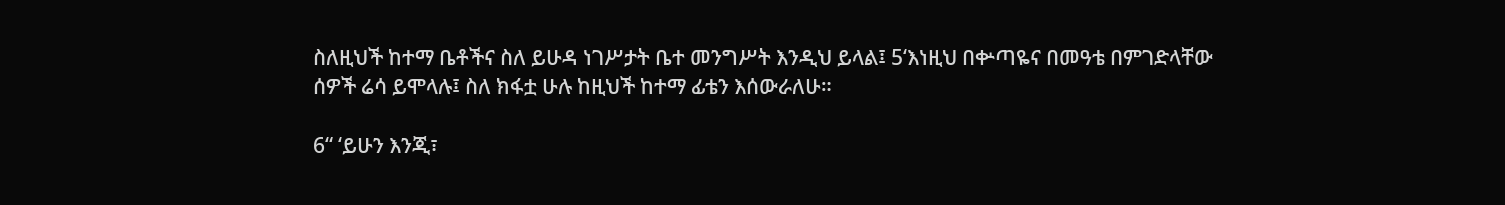ስለዚህች ከተማ ቤቶችና ስለ ይሁዳ ነገሥታት ቤተ መንግሥት እንዲህ ይላል፤ 5‘እነዚህ በቍጣዬና በመዓቴ በምገድላቸው ሰዎች ሬሳ ይሞላሉ፤ ስለ ክፋቷ ሁሉ ከዚህች ከተማ ፊቴን እሰውራለሁ።

6“ ‘ይሁን እንጂ፣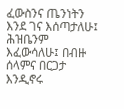ፈውስንና ጤንነትን እንደ ገና እሰጣታለሁ፤ ሕዝቤንም እፈውሳለሁ፤ በብዙ ሰላምና በርጋታ እንዲኖሩ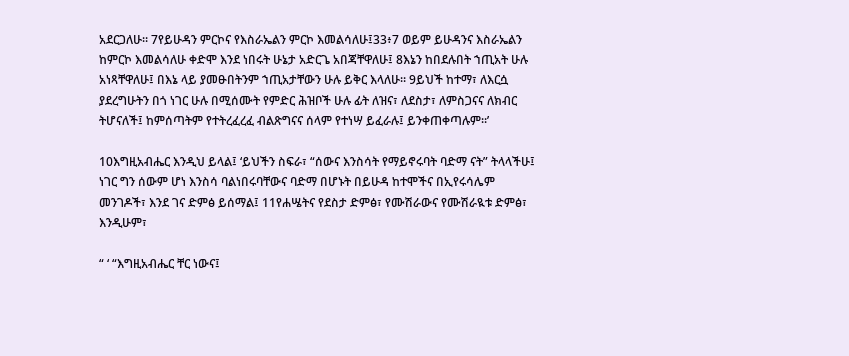አደርጋለሁ። 7የይሁዳን ምርኮና የእስራኤልን ምርኮ እመልሳለሁ፤33፥7 ወይም ይሁዳንና እስራኤልን ከምርኮ እመልሳለሁ ቀድሞ እንደ ነበሩት ሁኔታ አድርጌ አበጃቸዋለሁ፤ 8እኔን ከበደሉበት ኀጢአት ሁሉ አነጻቸዋለሁ፤ በእኔ ላይ ያመፁበትንም ኀጢአታቸውን ሁሉ ይቅር እላለሁ። 9ይህች ከተማ፣ ለእርሷ ያደረግሁትን በጎ ነገር ሁሉ በሚሰሙት የምድር ሕዝቦች ሁሉ ፊት ለዝና፣ ለደስታ፣ ለምስጋናና ለክብር ትሆናለች፤ ከምሰጣትም የተትረፈረፈ ብልጽግናና ሰላም የተነሣ ይፈራሉ፤ ይንቀጠቀጣሉም።’

10እግዚአብሔር እንዲህ ይላል፤ ‘ይህችን ስፍራ፣ “ሰውና እንስሳት የማይኖሩባት ባድማ ናት” ትላላችሁ፤ ነገር ግን ሰውም ሆነ እንስሳ ባልነበሩባቸውና ባድማ በሆኑት በይሁዳ ከተሞችና በኢየሩሳሌም መንገዶች፣ እንደ ገና ድምፅ ይሰማል፤ 11የሐሤትና የደስታ ድምፅ፣ የሙሽራውና የሙሽራዪቱ ድምፅ፣ እንዲሁም፣

“ ‘ “እግዚአብሔር ቸር ነውና፤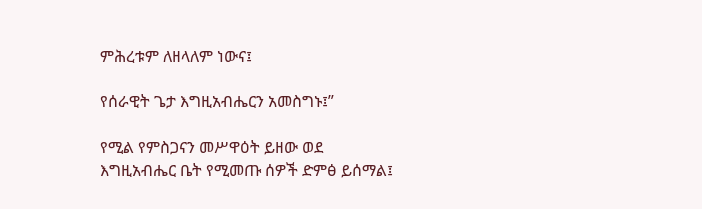ምሕረቱም ለዘላለም ነውና፤

የሰራዊት ጌታ እግዚአብሔርን አመስግኑ፤”

የሚል የምስጋናን መሥዋዕት ይዘው ወደ እግዚአብሔር ቤት የሚመጡ ሰዎች ድምፅ ይሰማል፤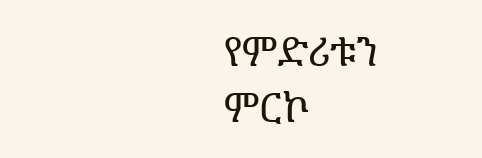የምድሪቱን ምርኮ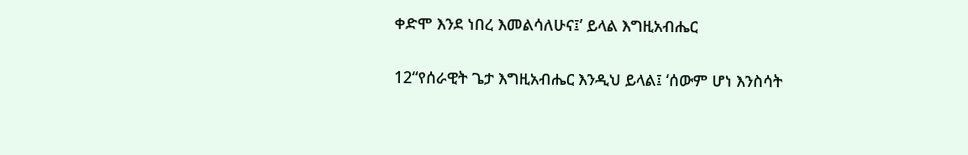ቀድሞ እንደ ነበረ እመልሳለሁና፤’ ይላል እግዚአብሔር

12“የሰራዊት ጌታ እግዚአብሔር እንዲህ ይላል፤ ‘ሰውም ሆነ እንስሳት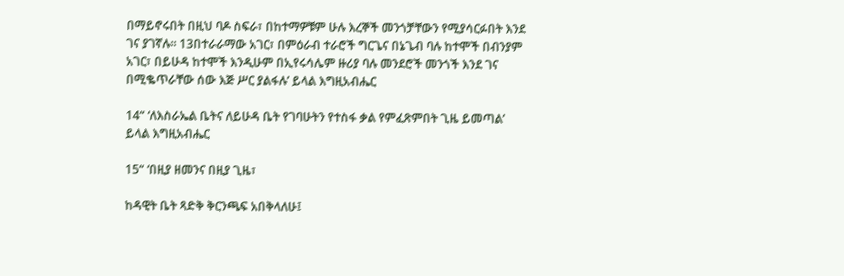በማይኖሩበት በዚህ ባዶ ስፍራ፣ በከተማዎቹም ሁሉ እረኞች መንጎቻቸውን የሚያሳርፉበት እንደ ገና ያገኛሉ። 13በተራራማው አገር፣ በምዕራብ ተራሮች ግርጌና በኔጌብ ባሉ ከተሞች በብንያም አገር፣ በይሁዳ ከተሞች እንዲሁም በኢየሩሳሌም ዙሪያ ባሉ መንደሮች መንጎች እንደ ገና በሚቈጥራቸው ሰው እጅ ሥር ያልፋሉ’ ይላል እግዚአብሔር

14“ ‘ለእስራኤል ቤትና ለይሁዳ ቤት የገባሁትን የተስፋ ቃል የምፈጽምበት ጊዜ ይመጣል’ ይላል እግዚአብሔር

15“ ‘በዚያ ዘመንና በዚያ ጊዜ፣

ከዳዊት ቤት ጻድቅ ቅርንጫፍ አበቅላለሁ፤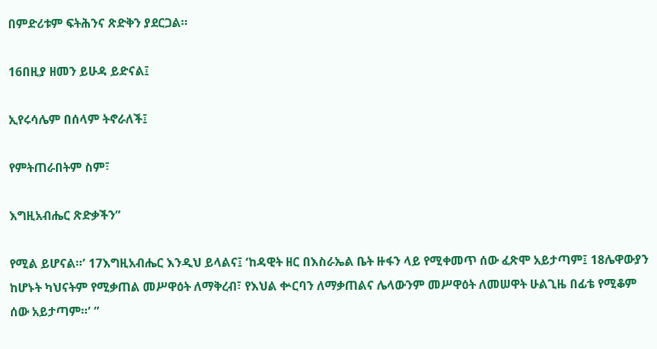በምድሪቱም ፍትሕንና ጽድቅን ያደርጋል።

16በዚያ ዘመን ይሁዳ ይድናል፤

ኢየሩሳሌም በሰላም ትኖራለች፤

የምትጠራበትም ስም፣

እግዚአብሔር ጽድቃችን”

የሚል ይሆናል።’ 17እግዚአብሔር እንዲህ ይላልና፤ ‘ከዳዊት ዘር በእስራኤል ቤት ዙፋን ላይ የሚቀመጥ ሰው ፈጽሞ አይታጣም፤ 18ሌዋውያን ከሆኑት ካህናትም የሚቃጠል መሥዋዕት ለማቅረብ፣ የእህል ቍርባን ለማቃጠልና ሌላውንም መሥዋዕት ለመሠዋት ሁልጊዜ በፊቴ የሚቆም ሰው አይታጣም።’ ”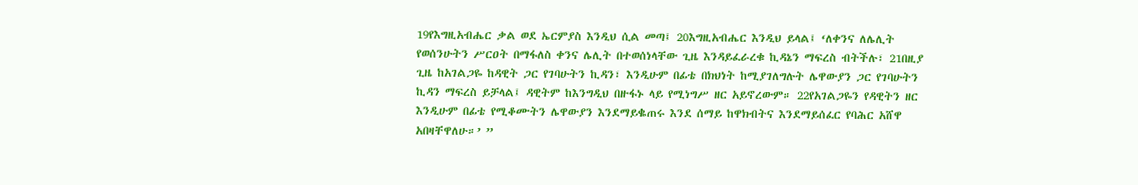19የእግዚአብሔር ቃል ወደ ኤርምያስ እንዲህ ሲል መጣ፤ 20እግዚአብሔር እንዲህ ይላል፤ ‘ለቀንና ለሌሊት የወሰንሁትን ሥርዐት በማፋለስ ቀንና ሌሊት በተወሰነላቸው ጊዜ እንዳይፈራረቁ ኪዳኔን ማፍረስ ብትችሉ፣ 21በዚያ ጊዜ ከአገልጋዬ ከዳዊት ጋር የገባሁትን ኪዳን፣ እንዲሁም በፊቴ በክህነት ከሚያገለግሉት ሌዋውያን ጋር የገባሁትን ኪዳን ማፍረስ ይቻላል፤ ዳዊትም ከእንግዲህ በዙፋኑ ላይ የሚነግሥ ዘር አይኖረውም። 22የአገልጋዬን የዳዊትን ዘር እንዲሁም በፊቴ የሚቆሙትን ሌዋውያን እንደማይቈጠሩ እንደ ሰማይ ከዋክብትና እንደማይሰፈር የባሕር አሸዋ አበዛቸዋለሁ።’ ”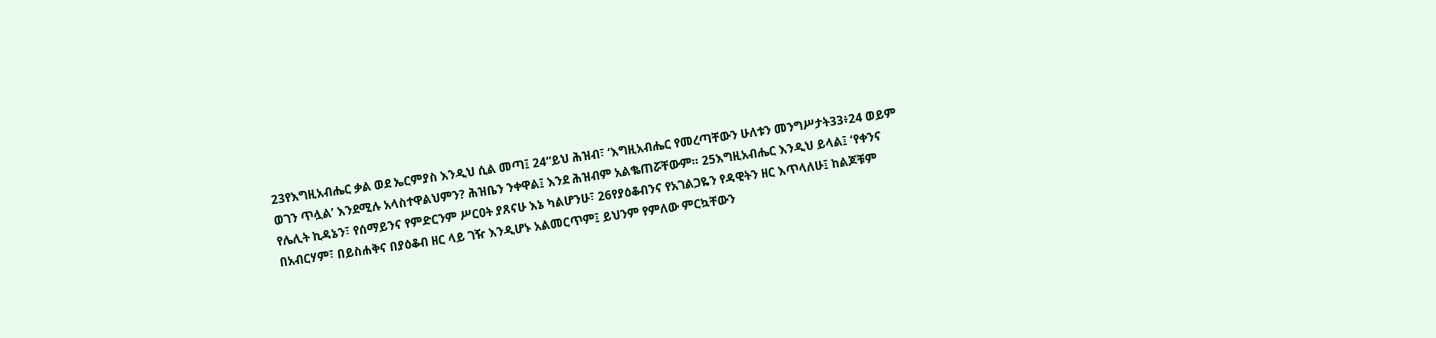23የእግዚአብሔር ቃል ወደ ኤርምያስ እንዲህ ሲል መጣ፤ 24“ይህ ሕዝብ፣ ‘እግዚአብሔር የመረጣቸውን ሁለቱን መንግሥታት33፥24 ወይም ወገን ጥሏል’ እንደሚሉ አላስተዋልህምን? ሕዝቤን ንቀዋል፤ እንደ ሕዝብም አልቈጠሯቸውም። 25እግዚአብሔር እንዲህ ይላል፤ ‘የቀንና የሌሊት ኪዳኔን፣ የሰማይንና የምድርንም ሥርዐት ያጸናሁ እኔ ካልሆንሁ፣ 26የያዕቆብንና የአገልጋዬን የዳዊትን ዘር እጥላለሁ፤ ከልጆቹም በአብርሃም፣ በይስሐቅና በያዕቆብ ዘር ላይ ገዥ እንዲሆኑ አልመርጥም፤ ይህንም የምለው ምርኳቸውን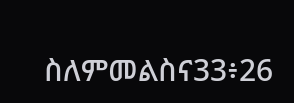ስለምመልስና33፥26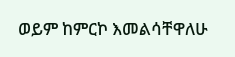ወይም ከምርኮ እመልሳቸዋለሁ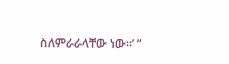ስለምራራላቸው ነው።’ ”